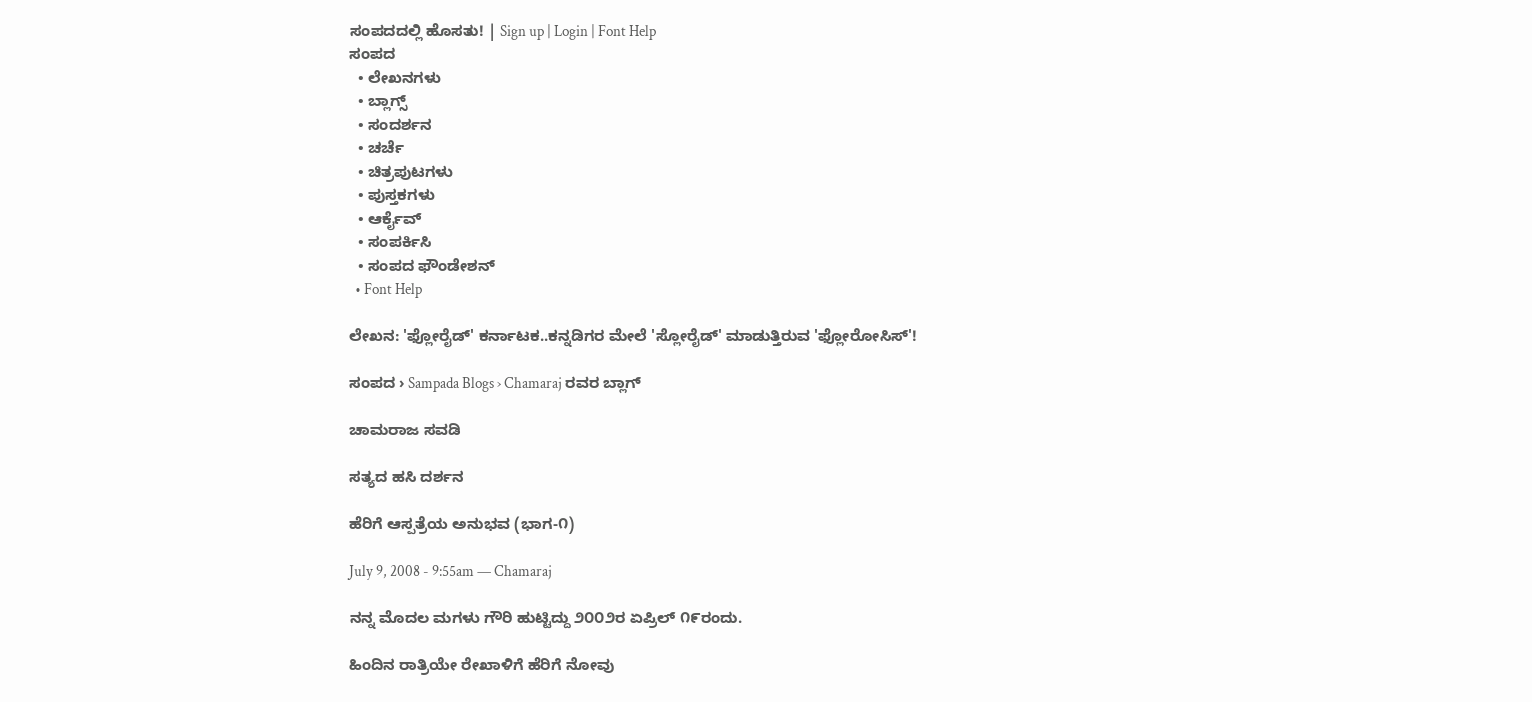ಸಂಪದದಲ್ಲಿ ಹೊಸತು! | Sign up | Login | Font Help
ಸಂಪದ
  • ಲೇಖನಗಳು
  • ಬ್ಲಾಗ್ಸ್
  • ಸಂದರ್ಶನ
  • ಚರ್ಚೆ
  • ಚಿತ್ರಪುಟಗಳು
  • ಪುಸ್ತಕಗಳು
  • ಆರ್ಕೈವ್
  • ಸಂಪರ್ಕಿಸಿ
  • ಸಂಪದ ಫೌಂಡೇಶನ್
  • Font Help

ಲೇಖನ: 'ಫ್ಲೋರೈಡ್' ಕರ್ನಾಟಕ..ಕನ್ನಡಿಗರ ಮೇಲೆ 'ಸ್ಲೋರೈಡ್' ಮಾಡುತ್ತಿರುವ 'ಫ್ಲೋರೋಸಿಸ್'!

ಸಂಪದ › Sampada Blogs › Chamaraj ರವರ ಬ್ಲಾಗ್

ಚಾಮರಾಜ ಸವಡಿ

ಸತ್ಯದ ಹಸಿ ದರ್ಶನ

ಹೆರಿಗೆ ಆಸ್ಪತ್ರೆಯ ಅನುಭವ (ಭಾಗ-೧)

July 9, 2008 - 9:55am — Chamaraj

ನನ್ನ ಮೊದಲ ಮಗಳು ಗೌರಿ ಹುಟ್ಟಿದ್ದು ೨೦೦೨ರ ಏಪ್ರಿಲ್ ೧೯ರಂದು.

ಹಿಂದಿನ ರಾತ್ರಿಯೇ ರೇಖಾಳಿಗೆ ಹೆರಿಗೆ ನೋವು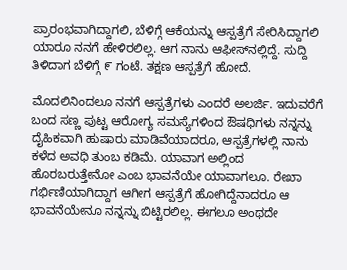ಪ್ರಾರಂಭವಾಗಿದ್ದಾಗಲಿ, ಬೆಳಿಗ್ಗೆ ಆಕೆಯನ್ನು ಆಸ್ಪತ್ರೆಗೆ ಸೇರಿಸಿದ್ದಾಗಲಿ ಯಾರೂ ನನಗೆ ಹೇಳಿರಲಿಲ್ಲ. ಆಗ ನಾನು ಆಫೀಸ್‌ನಲ್ಲಿದ್ದೆ. ಸುದ್ದಿ ತಿಳಿದಾಗ ಬೆಳಿಗ್ಗೆ ೯ ಗಂಟೆ. ತಕ್ಷಣ ಆಸ್ಪತ್ರೆಗೆ ಹೋದೆ.

ಮೊದಲಿನಿಂದಲೂ ನನಗೆ ಆಸ್ಪತ್ರೆಗಳು ಎಂದರೆ ಅಲರ್ಜಿ. ಇದುವರೆಗೆ ಬಂದ ಸಣ್ಣ ಪುಟ್ಟ ಆರೋಗ್ಯ ಸಮಸ್ಯೆಗಳಿಂದ ಔಷಧಿಗಳು ನನ್ನನ್ನು ದೈಹಿಕವಾಗಿ ಹುಷಾರು ಮಾಡಿವೆಯಾದರೂ, ಆಸ್ಪತ್ರೆಗಳಲ್ಲಿ ನಾನು ಕಳೆದ ಅವಧಿ ತುಂಬ ಕಡಿಮೆ. ಯಾವಾಗ ಅಲ್ಲಿಂದ ಹೊರಬರುತ್ತೇನೋ ಎಂಬ ಭಾವನೆಯೇ ಯಾವಾಗಲೂ. ರೇಖಾ ಗರ್ಭಿಣಿಯಾಗಿದ್ದಾಗ ಆಗೀಗ ಆಸ್ಪತ್ರೆಗೆ ಹೋಗಿದ್ದೆನಾದರೂ ಆ ಭಾವನೆಯೇನೂ ನನ್ನನ್ನು ಬಿಟ್ಟಿರಲಿಲ್ಲ. ಈಗಲೂ ಅಂಥದೇ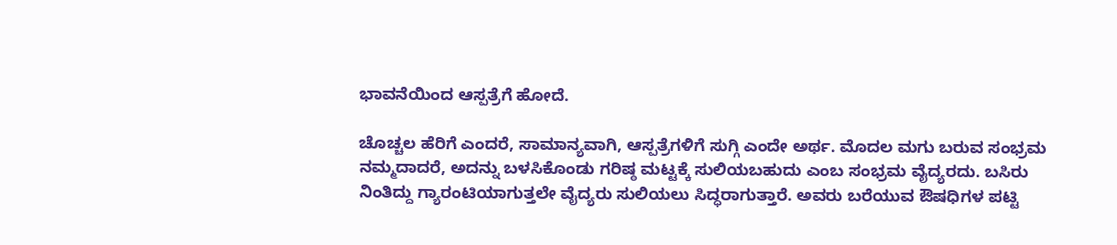ಭಾವನೆಯಿಂದ ಆಸ್ಪತ್ರೆಗೆ ಹೋದೆ.

ಚೊಚ್ಚಲ ಹೆರಿಗೆ ಎಂದರೆ, ಸಾಮಾನ್ಯವಾಗಿ, ಆಸ್ಪತ್ರೆಗಳಿಗೆ ಸುಗ್ಗಿ ಎಂದೇ ಅರ್ಥ. ಮೊದಲ ಮಗು ಬರುವ ಸಂಭ್ರಮ ನಮ್ಮದಾದರೆ, ಅದನ್ನು ಬಳಸಿಕೊಂಡು ಗರಿಷ್ಠ ಮಟ್ಟಕ್ಕೆ ಸುಲಿಯಬಹುದು ಎಂಬ ಸಂಭ್ರಮ ವೈದ್ಯರದು. ಬಸಿರು ನಿಂತಿದ್ದು ಗ್ಯಾರಂಟಿಯಾಗುತ್ತಲೇ ವೈದ್ಯರು ಸುಲಿಯಲು ಸಿದ್ಧರಾಗುತ್ತಾರೆ. ಅವರು ಬರೆಯುವ ಔಷಧಿಗಳ ಪಟ್ಟಿ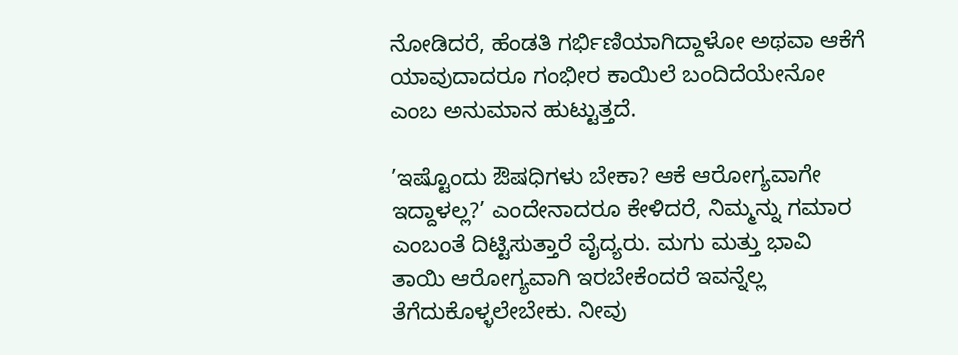ನೋಡಿದರೆ, ಹೆಂಡತಿ ಗರ್ಭಿಣಿಯಾಗಿದ್ದಾಳೋ ಅಥವಾ ಆಕೆಗೆ ಯಾವುದಾದರೂ ಗಂಭೀರ ಕಾಯಿಲೆ ಬಂದಿದೆಯೇನೋ ಎಂಬ ಅನುಮಾನ ಹುಟ್ಟುತ್ತದೆ.

’ಇಷ್ಟೊಂದು ಔಷಧಿಗಳು ಬೇಕಾ? ಆಕೆ ಆರೋಗ್ಯವಾಗೇ ಇದ್ದಾಳಲ್ಲ?’ ಎಂದೇನಾದರೂ ಕೇಳಿದರೆ, ನಿಮ್ಮನ್ನು ಗಮಾರ ಎಂಬಂತೆ ದಿಟ್ಟಿಸುತ್ತಾರೆ ವೈದ್ಯರು. ಮಗು ಮತ್ತು ಭಾವಿ ತಾಯಿ ಆರೋಗ್ಯವಾಗಿ ಇರಬೇಕೆಂದರೆ ಇವನ್ನೆಲ್ಲ ತೆಗೆದುಕೊಳ್ಳಲೇಬೇಕು. ನೀವು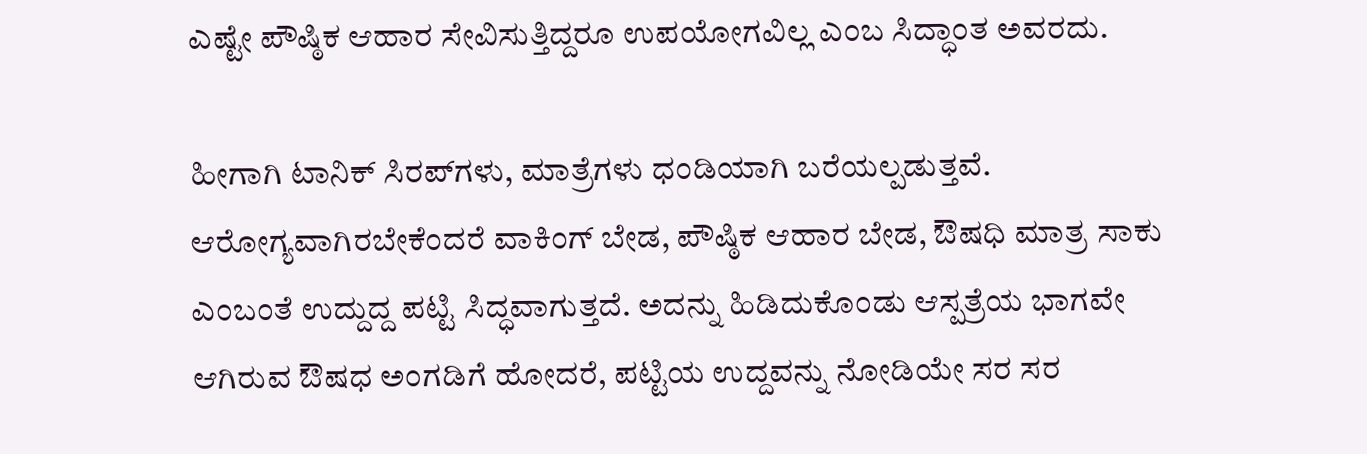ಎಷ್ಟೇ ಪೌಷ್ಠಿಕ ಆಹಾರ ಸೇವಿಸುತ್ತಿದ್ದರೂ ಉಪಯೋಗವಿಲ್ಲ ಎಂಬ ಸಿದ್ಧಾಂತ ಅವರದು.

ಹೀಗಾಗಿ ಟಾನಿಕ್ ಸಿರಪ್‌ಗಳು, ಮಾತ್ರೆಗಳು ಧಂಡಿಯಾಗಿ ಬರೆಯಲ್ಪಡುತ್ತವೆ. ಆರೋಗ್ಯವಾಗಿರಬೇಕೆಂದರೆ ವಾಕಿಂಗ್ ಬೇಡ, ಪೌಷ್ಠಿಕ ಆಹಾರ ಬೇಡ, ಔಷಧಿ ಮಾತ್ರ ಸಾಕು ಎಂಬಂತೆ ಉದ್ದುದ್ದ ಪಟ್ಟಿ ಸಿದ್ಧವಾಗುತ್ತದೆ. ಅದನ್ನು ಹಿಡಿದುಕೊಂಡು ಆಸ್ಪತ್ರೆಯ ಭಾಗವೇ ಆಗಿರುವ ಔಷಧ ಅಂಗಡಿಗೆ ಹೋದರೆ, ಪಟ್ಟಿಯ ಉದ್ದವನ್ನು ನೋಡಿಯೇ ಸರ ಸರ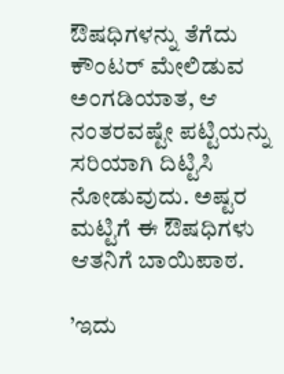ಔಷಧಿಗಳನ್ನು ತೆಗೆದು ಕೌಂಟರ್ ಮೇಲಿಡುವ ಅಂಗಡಿಯಾತ, ಆ ನಂತರವಷ್ಟೇ ಪಟ್ಟಿಯನ್ನು ಸರಿಯಾಗಿ ದಿಟ್ಟಿಸಿ ನೋಡುವುದು. ಅಷ್ಟರ ಮಟ್ಟಿಗೆ ಈ ಔಷಧಿಗಳು ಆತನಿಗೆ ಬಾಯಿಪಾಠ.

’ಇದು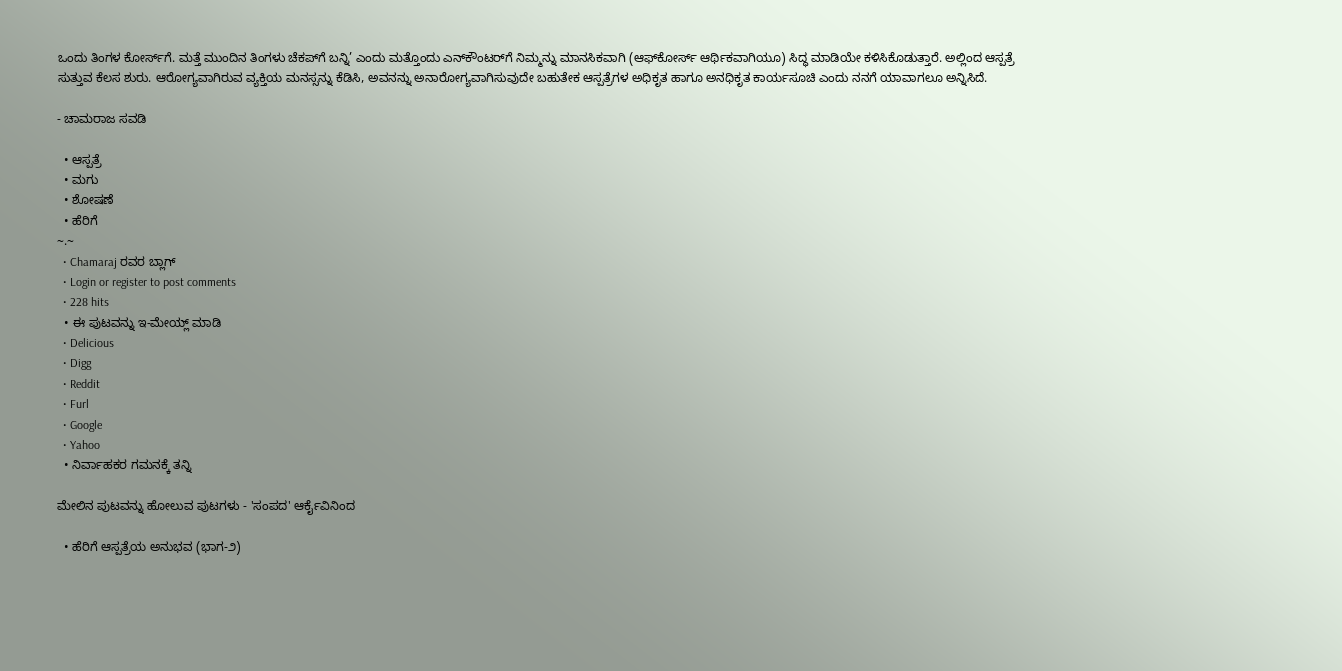ಒಂದು ತಿಂಗಳ ಕೋರ್ಸ್‌ಗೆ. ಮತ್ತೆ ಮುಂದಿನ ತಿಂಗಳು ಚೆಕಪ್‌ಗೆ ಬನ್ನಿ’ ಎಂದು ಮತ್ತೊಂದು ಎನ್‌ಕೌಂಟರ್‌ಗೆ ನಿಮ್ಮನ್ನು ಮಾನಸಿಕವಾಗಿ (ಆಫ್‌ಕೋರ್ಸ್ ಆರ್ಥಿಕವಾಗಿಯೂ) ಸಿದ್ಧ ಮಾಡಿಯೇ ಕಳಿಸಿಕೊಡುತ್ತಾರೆ. ಅಲ್ಲಿಂದ ಆಸ್ಪತ್ರೆ ಸುತ್ತುವ ಕೆಲಸ ಶುರು. ಆರೋಗ್ಯವಾಗಿರುವ ವ್ಯಕ್ತಿಯ ಮನಸ್ಸನ್ನು ಕೆಡಿಸಿ, ಅವನನ್ನು ಅನಾರೋಗ್ಯವಾಗಿಸುವುದೇ ಬಹುತೇಕ ಆಸ್ಪತ್ರೆಗಳ ಅಧಿಕೃತ ಹಾಗೂ ಅನಧಿಕೃತ ಕಾರ್ಯಸೂಚಿ ಎಂದು ನನಗೆ ಯಾವಾಗಲೂ ಅನ್ನಿಸಿದೆ.

- ಚಾಮರಾಜ ಸವಡಿ

  • ಆಸ್ಪತ್ರೆ
  • ಮಗು
  • ಶೋಷಣೆ
  • ಹೆರಿಗೆ
~.~
  • Chamaraj ರವರ ಬ್ಲಾಗ್
  • Login or register to post comments
  • 228 hits
  • ಈ ಪುಟವನ್ನು ಇ-ಮೇಯ್ಲ್ ಮಾಡಿ
  • Delicious
  • Digg
  • Reddit
  • Furl
  • Google
  • Yahoo
  • ನಿರ್ವಾಹಕರ ಗಮನಕ್ಕೆ ತನ್ನಿ

ಮೇಲಿನ ಪುಟವನ್ನು ಹೋಲುವ ಪುಟಗಳು - 'ಸಂಪದ' ಆರ್ಕೈವಿನಿಂದ

  • ಹೆರಿಗೆ ಆಸ್ಪತ್ರೆಯ ಅನುಭವ (ಭಾಗ-೨)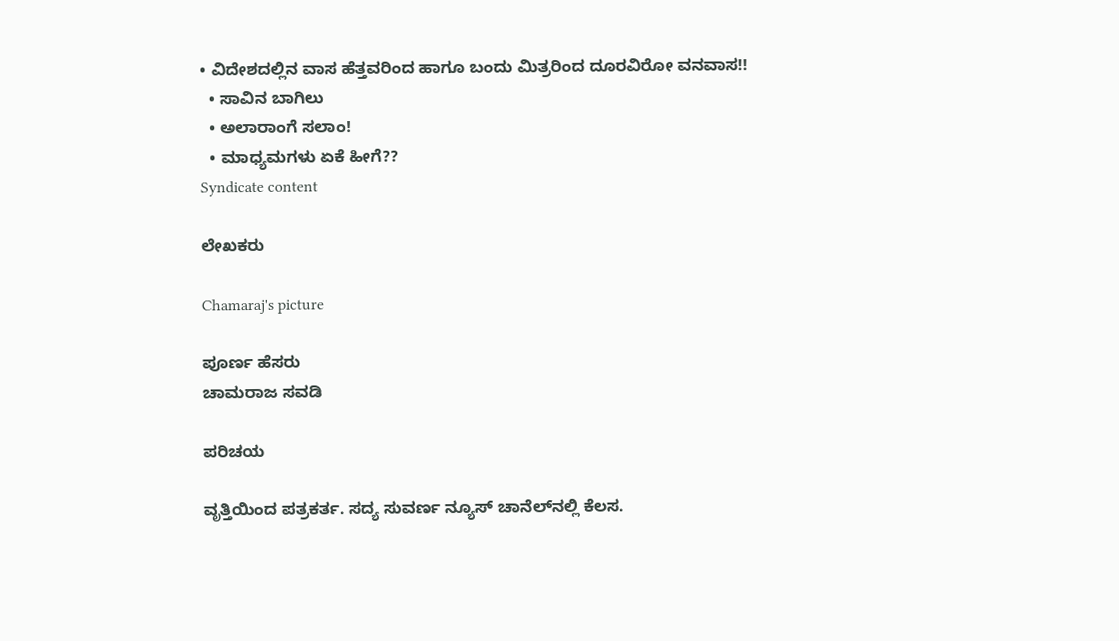• ವಿದೇಶದಲ್ಲಿನ ವಾಸ ಹೆತ್ತವರಿಂದ ಹಾಗೂ ಬಂದು ಮಿತ್ರರಿಂದ ದೂರವಿರೋ ವನವಾಸ!!
  • ಸಾವಿನ ಬಾಗಿಲು
  • ಅಲಾರಾಂಗೆ ಸಲಾಂ!
  • ಮಾಧ್ಯಮಗಳು ಏಕೆ ಹೀಗೆ??
Syndicate content

ಲೇಖಕರು

Chamaraj's picture

ಪೂರ್ಣ ಹೆಸರು
ಚಾಮರಾಜ ಸವಡಿ

ಪರಿಚಯ

ವೃತ್ತಿಯಿಂದ ಪತ್ರಕರ್ತ. ಸದ್ಯ ಸುವರ್ಣ ನ್ಯೂಸ್‌ ಚಾನೆಲ್‌ನಲ್ಲಿ ಕೆಲಸ.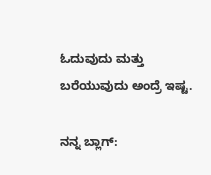ಓದುವುದು ಮತ್ತು ಬರೆಯುವುದು ಅಂದ್ರೆ ಇಷ್ಟ.

ನನ್ನ ಬ್ಲಾಗ್‌: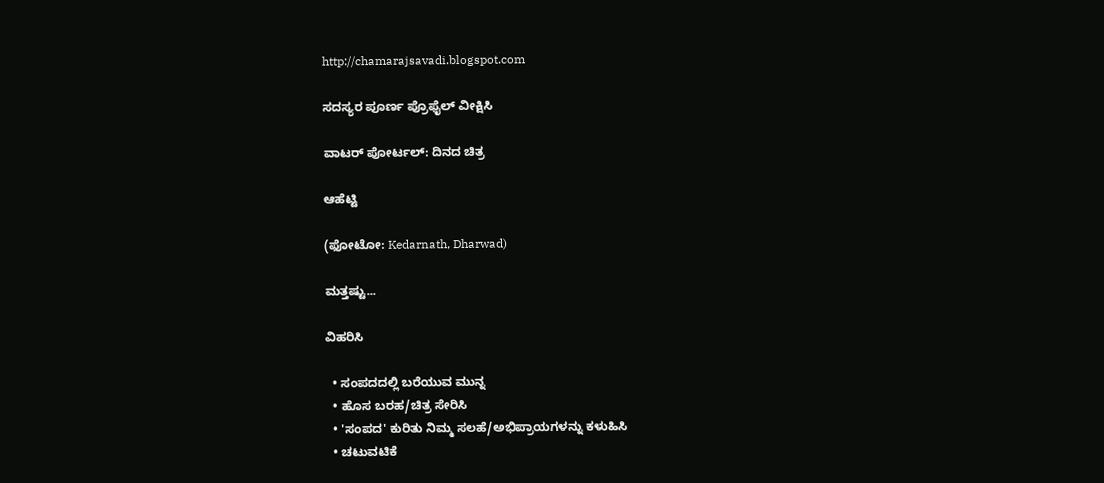http://chamarajsavadi.blogspot.com

ಸದಸ್ಯರ ಪೂರ್ಣ ಪ್ರೊಫೈಲ್ ವೀಕ್ಷಿಸಿ

ವಾಟರ್ ಪೋರ್ಟಲ್: ದಿನದ ಚಿತ್ರ

ಆಹೆಟ್ಟಿ

(ಫೋಟೋ: Kedarnath, Dharwad)

ಮತ್ತಷ್ಟು...

ವಿಹರಿಸಿ

  • ಸಂಪದದಲ್ಲಿ ಬರೆಯುವ ಮುನ್ನ
  • ಹೊಸ ಬರಹ/ಚಿತ್ರ ಸೇರಿಸಿ
  • 'ಸಂಪದ' ಕುರಿತು ನಿಮ್ಮ ಸಲಹೆ/ಅಭಿಪ್ರಾಯಗಳನ್ನು ಕಳುಹಿಸಿ
  • ಚಟುವಟಿಕೆ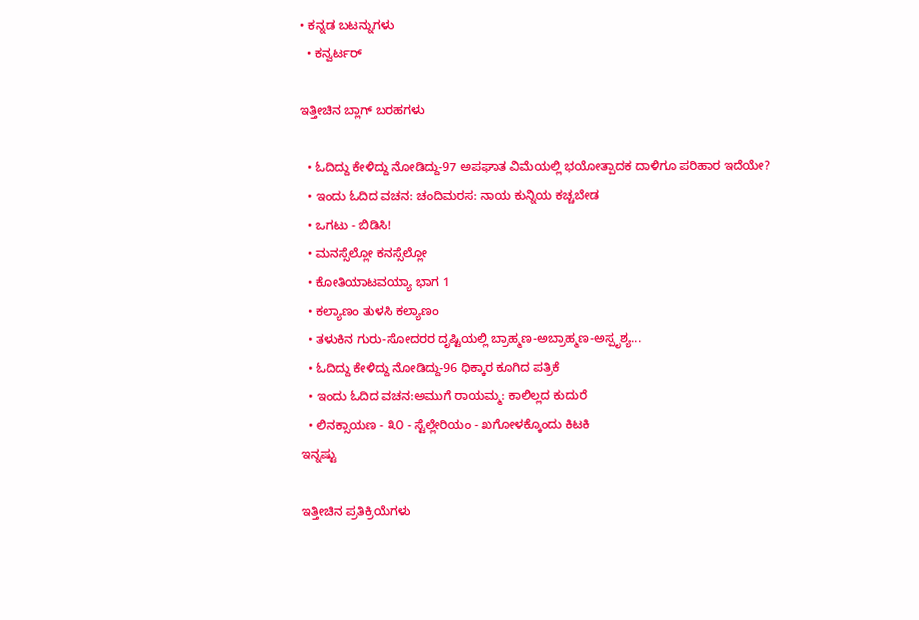• ಕನ್ನಡ ಬಟನ್ನುಗಳು
  • ಕನ್ವರ್ಟರ್

ಇತ್ತೀಚಿನ ಬ್ಲಾಗ್ ಬರಹಗಳು

  • ಓದಿದ್ದು ಕೇಳಿದ್ದು ನೋಡಿದ್ದು-97 ಅಪಘಾತ ವಿಮೆಯಲ್ಲಿ ಭಯೋತ್ಪಾದಕ ದಾಳಿಗೂ ಪರಿಹಾರ ಇದೆಯೇ?
  • ಇಂದು ಓದಿದ ವಚನ: ಚಂದಿಮರಸ: ನಾಯ ಕುನ್ನಿಯ ಕಚ್ಚಬೇಡ
  • ಒಗಟು - ಬಿಡಿಸಿ!
  • ಮನಸ್ಸೆಲ್ಲೋ ಕನಸ್ಸೆಲ್ಲೋ
  • ಕೋತಿಯಾಟವಯ್ಯಾ ಭಾಗ 1
  • ಕಲ್ಯಾಣಂ ತುಳಸಿ ಕಲ್ಯಾಣಂ
  • ತಳುಕಿನ ಗುರು-ಸೋದರರ ದೃಷ್ಟಿಯಲ್ಲಿ ಬ್ರಾಹ್ಮಣ-ಅಬ್ರಾಹ್ಮಣ-ಅಸ್ಪೃಶ್ಯ...
  • ಓದಿದ್ದು ಕೇಳಿದ್ದು ನೋಡಿದ್ದು-96 ಧಿಕ್ಕಾರ ಕೂಗಿದ ಪತ್ರಿಕೆ
  • ಇಂದು ಓದಿದ ವಚನ:ಅಮುಗೆ ರಾಯಮ್ಮ: ಕಾಲಿಲ್ಲದ ಕುದುರೆ
  • ಲಿನಕ್ಸಾಯಣ - ೩೦ - ಸ್ಟೆಲ್ಲೇರಿಯಂ - ಖಗೋಳಕ್ಕೊಂದು ಕಿಟಕಿ
ಇನ್ನಷ್ಟು

ಇತ್ತೀಚಿನ ಪ್ರತಿಕ್ರಿಯೆಗಳು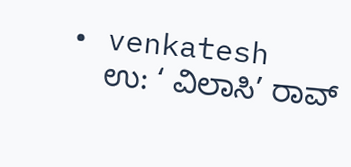• venkatesh
    ಉ: ‘ ವಿಲಾಸಿ’ ರಾವ್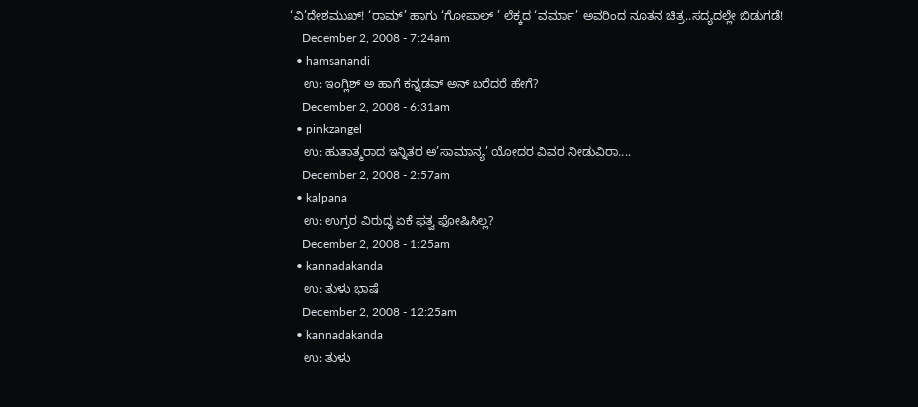‘ವಿ’ದೇಶಮುಖ್! ‘ರಾಮ್’ ಹಾಗು ‘ಗೋಪಾಲ್ ’ ಲೆಕ್ಕದ ‘ವರ್ಮಾ’ ಅವರಿಂದ ನೂತನ ಚಿತ್ರ..ಸದ್ಯದಲ್ಲೇ ಬಿಡುಗಡೆ!
    December 2, 2008 - 7:24am
  • hamsanandi
    ಉ: ಇಂಗ್ಲಿಶ್ ಅ ಹಾಗೆ ಕನ್ನಡವ್ ಅನ್ ಬರೆದರೆ ಹೇಗೆ?
    December 2, 2008 - 6:31am
  • pinkzangel
    ಉ: ಹುತಾತ್ಮರಾದ ಇನ್ನಿತರ ಅ’ಸಾಮಾನ್ಯ’ ಯೋದರ ವಿವರ ನೀಡುವಿರಾ....
    December 2, 2008 - 2:57am
  • kalpana
    ಉ: ಉಗ್ರರ ವಿರುದ್ಧ ಏಕೆ ಫತ್ವ ಫೋಷಿಸಿಲ್ಲ?
    December 2, 2008 - 1:25am
  • kannadakanda
    ಉ: ತುಳು ಭಾಷೆ
    December 2, 2008 - 12:25am
  • kannadakanda
    ಉ: ತುಳು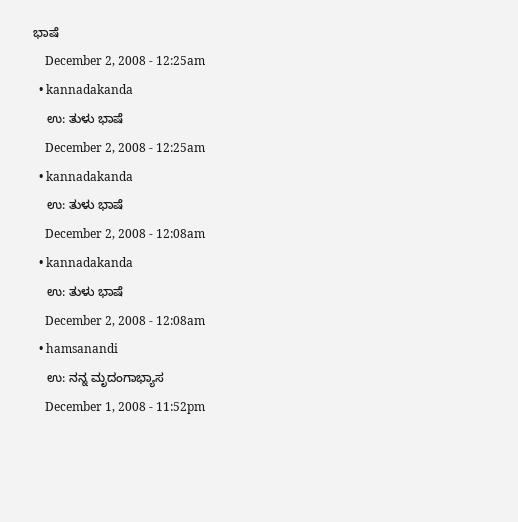ಭಾಷೆ
    December 2, 2008 - 12:25am
  • kannadakanda
    ಉ: ತುಳು ಭಾಷೆ
    December 2, 2008 - 12:25am
  • kannadakanda
    ಉ: ತುಳು ಭಾಷೆ
    December 2, 2008 - 12:08am
  • kannadakanda
    ಉ: ತುಳು ಭಾಷೆ
    December 2, 2008 - 12:08am
  • hamsanandi
    ಉ: ನನ್ನ ಮೃದಂಗಾಭ್ಯಾಸ
    December 1, 2008 - 11:52pm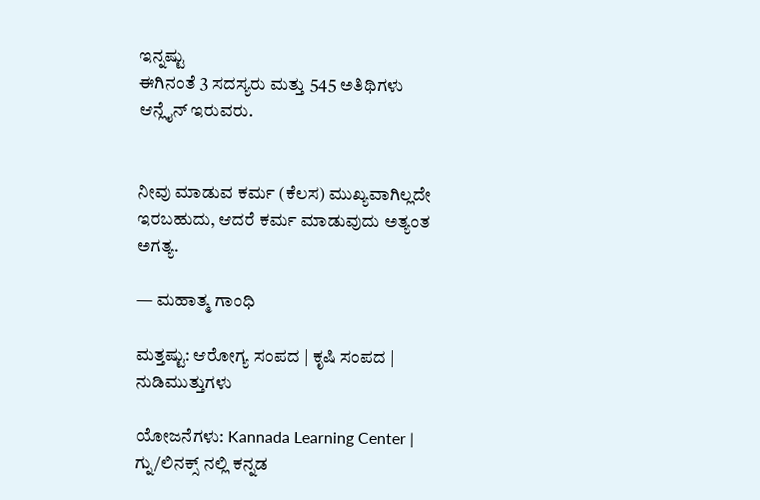ಇನ್ನಷ್ಟು
ಈಗಿನಂತೆ 3 ಸದಸ್ಯರು ಮತ್ತು 545 ಅತಿಥಿಗಳು ಆನ್ಲೈನ್ ಇರುವರು.


ನೀವು ಮಾಡುವ ಕರ್ಮ (ಕೆಲಸ) ಮುಖ್ಯವಾಗಿಲ್ಲದೇ ಇರಬಹುದು, ಆದರೆ ಕರ್ಮ ಮಾಡುವುದು ಅತ್ಯಂತ ಅಗತ್ಯ.

— ಮಹಾತ್ಮ ಗಾಂಧಿ

ಮತ್ತಷ್ಟು: ಆರೋಗ್ಯ ಸಂಪದ | ಕೃಷಿ ಸಂಪದ | ನುಡಿಮುತ್ತುಗಳು

ಯೋಜನೆಗಳು: Kannada Learning Center | ಗ್ನು/ಲಿನಕ್ಸ್ ನಲ್ಲಿ ಕನ್ನಡ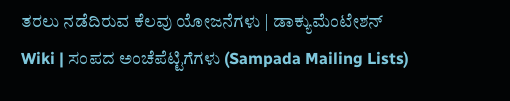ತರಲು ನಡೆದಿರುವ ಕೆಲವು ಯೋಜನೆಗಳು | ಡಾಕ್ಯುಮೆಂಟೇಶನ್ Wiki | ಸಂಪದ ಅಂಚೆಪೆಟ್ಟಿಗೆಗಳು (Sampada Mailing Lists)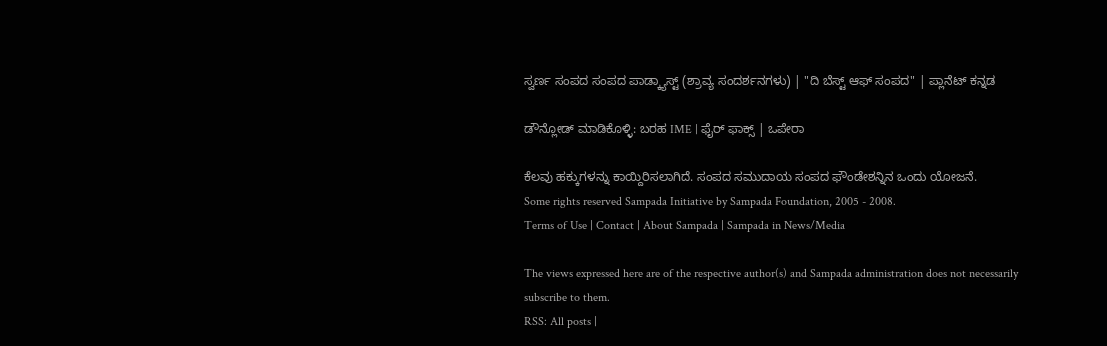ಸ್ವರ್ಣ ಸಂಪದ ಸಂಪದ ಪಾಡ್ಕ್ಯಾಸ್ಟ್ (ಶ್ರಾವ್ಯ ಸಂದರ್ಶನಗಳು) | "ದಿ ಬೆಸ್ಟ್ ಆಫ್ ಸಂಪದ" | ಪ್ಲಾನೆಟ್ ಕನ್ನಡ

ಡೌನ್ಲೋಡ್ ಮಾಡಿಕೊಳ್ಳಿ: ಬರಹ IME | ಫೈರ್ ಫಾಕ್ಸ್ | ಒಪೇರಾ

ಕೆಲವು ಹಕ್ಕುಗಳನ್ನು ಕಾಯ್ದಿರಿಸಲಾಗಿದೆ. ಸಂಪದ ಸಮುದಾಯ ಸಂಪದ ಫೌಂಡೇಶನ್ನಿನ ಒಂದು ಯೋಜನೆ.
Some rights reserved Sampada Initiative by Sampada Foundation, 2005 - 2008.
Terms of Use | Contact | About Sampada | Sampada in News/Media

The views expressed here are of the respective author(s) and Sampada administration does not necessarily subscribe to them.
RSS: All posts |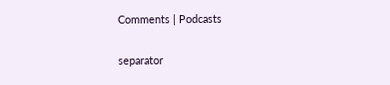Comments | Podcasts

separator